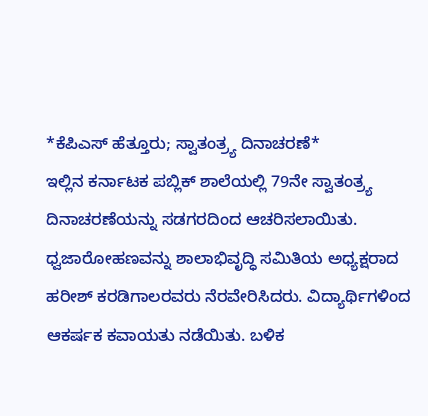*ಕೆಪಿಎಸ್ ಹೆತ್ತೂರು; ಸ್ವಾತಂತ್ರ್ಯ ದಿನಾಚರಣೆ*
ಇಲ್ಲಿನ ಕರ್ನಾಟಕ ಪಬ್ಲಿಕ್ ಶಾಲೆಯಲ್ಲಿ 79ನೇ ಸ್ವಾತಂತ್ರ್ಯ ದಿನಾಚರಣೆಯನ್ನು ಸಡಗರದಿಂದ ಆಚರಿಸಲಾಯಿತು.
ಧ್ವಜಾರೋಹಣವನ್ನು ಶಾಲಾಭಿವೃದ್ಧಿ ಸಮಿತಿಯ ಅಧ್ಯಕ್ಷರಾದ ಹರೀಶ್ ಕರಡಿಗಾಲರವರು ನೆರವೇರಿಸಿದರು. ವಿದ್ಯಾರ್ಥಿಗಳಿಂದ ಆಕರ್ಷಕ ಕವಾಯತು ನಡೆಯಿತು. ಬಳಿಕ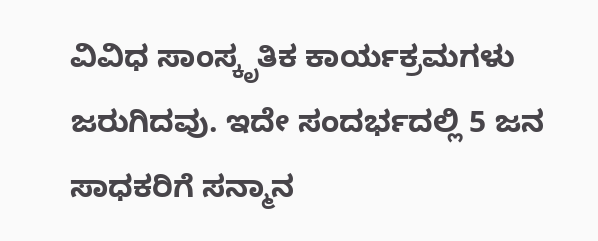ವಿವಿಧ ಸಾಂಸ್ಕೃತಿಕ ಕಾರ್ಯಕ್ರಮಗಳು ಜರುಗಿದವು. ಇದೇ ಸಂದರ್ಭದಲ್ಲಿ 5 ಜನ ಸಾಧಕರಿಗೆ ಸನ್ಮಾನ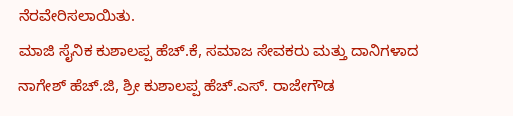ನೆರವೇರಿಸಲಾಯಿತು.
ಮಾಜಿ ಸೈನಿಕ ಕುಶಾಲಪ್ಪ ಹೆಚ್.ಕೆ, ಸಮಾಜ ಸೇವಕರು ಮತ್ತು ದಾನಿಗಳಾದ ನಾಗೇಶ್ ಹೆಚ್.ಜಿ, ಶ್ರೀ ಕುಶಾಲಪ್ಪ ಹೆಚ್.ಎಸ್. ರಾಜೇಗೌಡ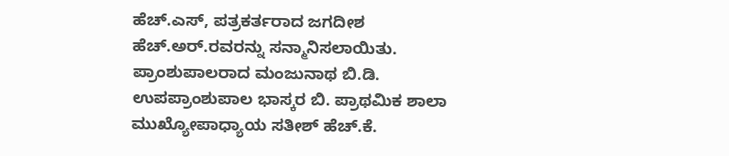ಹೆಚ್.ಎಸ್, ಪತ್ರಕರ್ತರಾದ ಜಗದೀಶ ಹೆಚ್.ಅರ್.ರವರನ್ನು ಸನ್ಮಾನಿಸಲಾಯಿತು. ಪ್ರಾಂಶುಪಾಲರಾದ ಮಂಜುನಾಥ ಬಿ.ಡಿ. ಉಪಪ್ರಾಂಶುಪಾಲ ಭಾಸ್ಕರ ಬಿ. ಪ್ರಾಥಮಿಕ ಶಾಲಾ ಮುಖ್ಯೋಪಾಧ್ಯಾಯ ಸತೀಶ್ ಹೆಚ್.ಕೆ.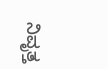ನಿವೃತ್ತ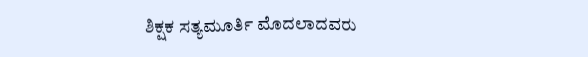ಶಿಕ್ಷಕ ಸತ್ಯಮೂರ್ತಿ ಮೊದಲಾದವರು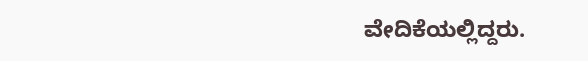ವೇದಿಕೆಯಲ್ಲಿದ್ದರು.